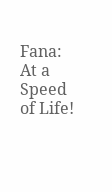Fana: At a Speed of Life!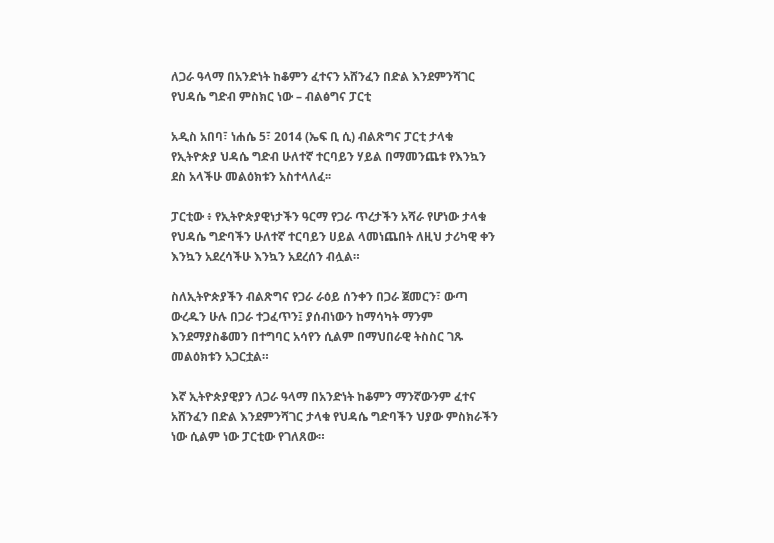ለጋራ ዓላማ በአንድነት ከቆምን ፈተናን አሸንፈን በድል እንደምንሻገር የህዳሴ ግድብ ምስክር ነው – ብልፅግና ፓርቲ

አዲስ አበባ፣ ነሐሴ 5፣ 2014 (ኤፍ ቢ ሲ) ብልጽግና ፓርቲ ታላቁ የኢትዮጵያ ህዳሴ ግድብ ሁለተኛ ተርባይን ሃይል በማመንጨቱ የእንኳን ደስ አላችሁ መልዕክቱን አስተላለፈ፡፡

ፓርቲው ፥ የኢትዮጵያዊነታችን ዓርማ የጋራ ጥረታችን አሻራ የሆነው ታላቁ የህዳሴ ግድባችን ሁለተኛ ተርባይን ሀይል ላመነጨበት ለዚህ ታሪካዊ ቀን እንኳን አደረሳችሁ እንኳን አደረሰን ብሏል።

ስለኢትዮጵያችን ብልጽግና የጋራ ራዕይ ሰንቀን በጋራ ጀመርን፣ ውጣ ውረዱን ሁሉ በጋራ ተጋፈጥን፤ ያሰብነውን ከማሳካት ማንም እንደማያስቆመን በተግባር አሳየን ሲልም በማህበራዊ ትስስር ገጹ መልዕክቱን አጋርቷል።

እኛ ኢትዮጵያዊያን ለጋራ ዓላማ በአንድነት ከቆምን ማንኛውንም ፈተና አሸንፈን በድል እንደምንሻገር ታላቁ የህዳሴ ግድባችን ህያው ምስክራችን ነው ሲልም ነው ፓርቲው የገለጸው።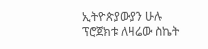ኢትዮጵያውያን ሁሉ ፕሮጀክቱ ለዛሬው ስኬት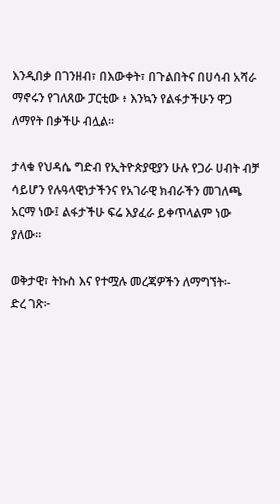እንዲበቃ በገንዘብ፣ በእውቀት፣ በጉልበትና በሀሳብ አሻራ ማኖሩን የገለጸው ፓርቲው ፥ እንኳን የልፋታችሁን ዋጋ ለማየት በቃችሁ ብሏል፡፡

ታላቁ የህዳሴ ግድብ የኢትዮጵያዊያን ሁሉ የጋራ ሀብት ብቻ ሳይሆን የሉዓላዊነታችንና የአገራዊ ክብራችን መገለጫ አርማ ነው፤ ልፋታችሁ ፍሬ እያፈራ ይቀጥላልም ነው ያለው።

ወቅታዊ፣ ትኩስ እና የተሟሉ መረጃዎችን ለማግኘት፡-
ድረ ገጽ፦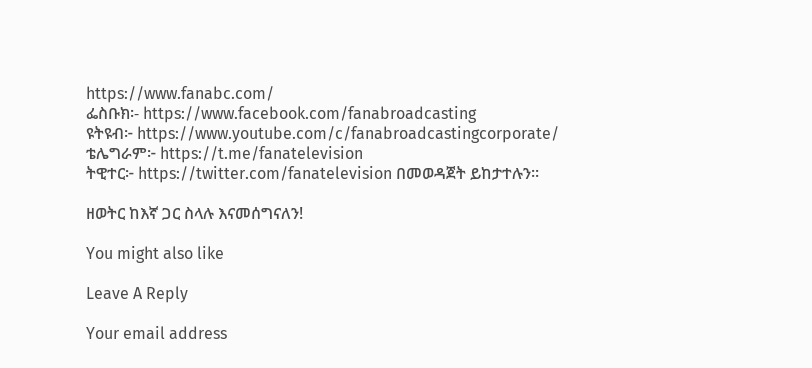https://www.fanabc.com/
ፌስቡክ፡- https://www.facebook.com/fanabroadcasting
ዩትዩብ፦ https://www.youtube.com/c/fanabroadcastingcorporate/
ቴሌግራም፦ https://t.me/fanatelevision
ትዊተር፦ https://twitter.com/fanatelevision በመወዳጀት ይከታተሉን፡፡

ዘወትር ከእኛ ጋር ስላሉ እናመሰግናለን!

You might also like

Leave A Reply

Your email address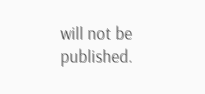will not be published.